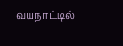வயநாட்டில்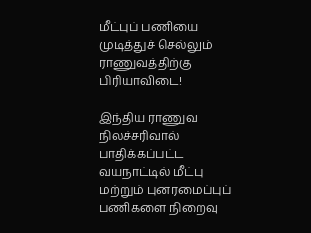மீட்புப் பணியை முடித்துச் செல்லும் ராணுவத்திற்கு பிரியாவிடை!

இந்திய ராணுவ நிலச்சரிவால் பாதிக்கப்பட்ட வயநாட்டில் மீட்பு மற்றும் புனரமைப்புப் பணிகளை நிறைவு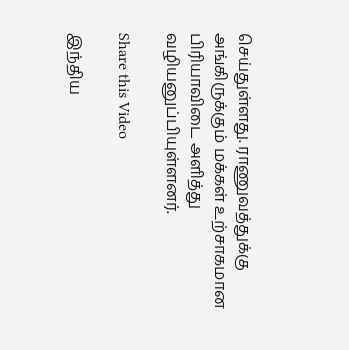செய்துள்ளது. ராணுவத்துக்கு அங்கிருக்கும் மக்கள் உற்சாகமான பிரியாவிடை அளித்து வழியனுப்பியுள்ளனர்.

Share this Video

இந்திய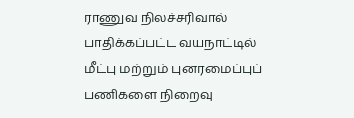ராணுவ நிலச்சரிவால் பாதிக்கப்பட்ட வயநாட்டில் மீட்பு மற்றும் புனரமைப்புப் பணிகளை நிறைவு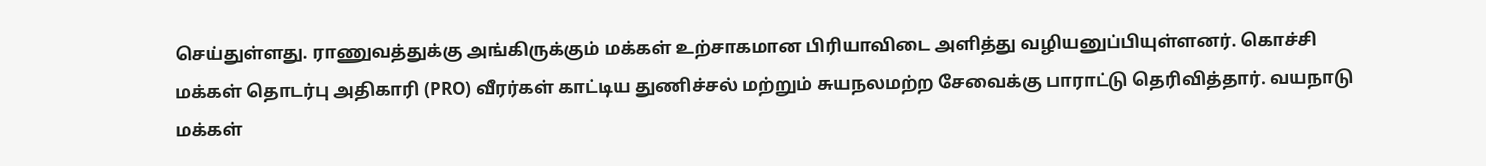செய்துள்ளது. ராணுவத்துக்கு அங்கிருக்கும் மக்கள் உற்சாகமான பிரியாவிடை அளித்து வழியனுப்பியுள்ளனர். கொச்சி மக்கள் தொடர்பு அதிகாரி (PRO) வீரர்கள் காட்டிய துணிச்சல் மற்றும் சுயநலமற்ற சேவைக்கு பாராட்டு தெரிவித்தார். வயநாடு மக்கள்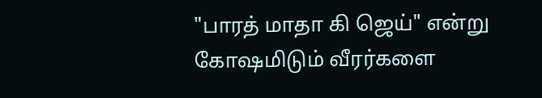"பாரத் மாதா கி ஜெய்" என்று கோஷமிடும் வீரர்களை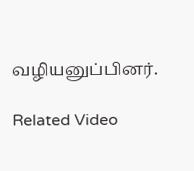வழியனுப்பினர்.

Related Video